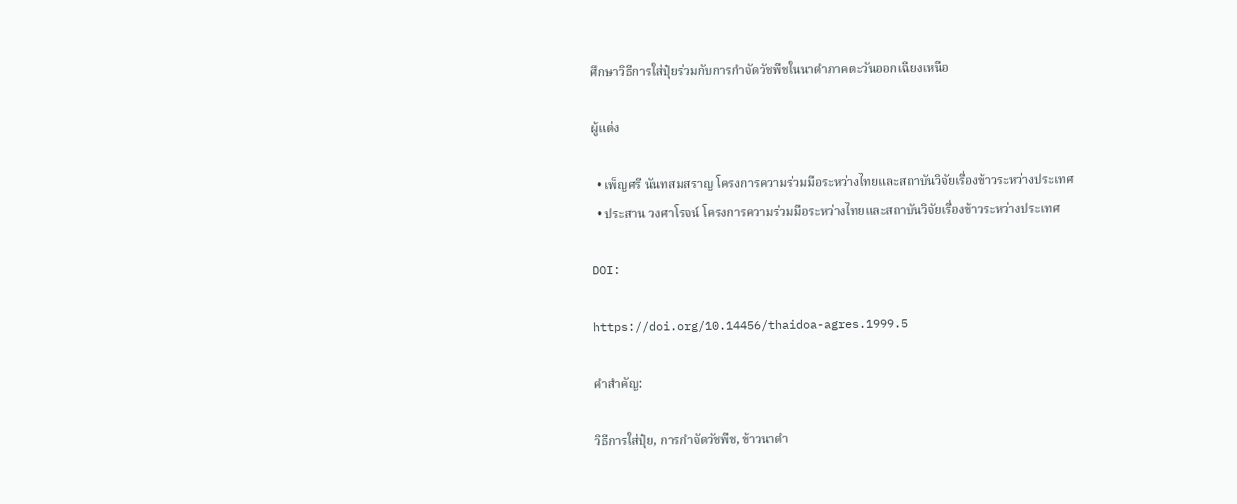ศึกษาวิธีการใส่ปุ๋ยร่วมกับการกำจัดวัชพืชในนาดำภาคตะวันออกเฉียงเหนือ

ผู้แต่ง

  • เพ็ญศรี นันทสมสราญ โครงการความร่วมมือระหว่างไทยและสถาบันวิจัยเรื่องข้าวระหว่างประเทศ
  • ประสาน วงศาโรจน์ โครงการความร่วมมือระหว่างไทยและสถาบันวิจัยเรื่องข้าวระหว่างประเทศ

DOI:

https://doi.org/10.14456/thaidoa-agres.1999.5

คำสำคัญ:

วิธีการใส่ปุ๋ย, การกำจัดวัชพืช, ข้าวนาดำ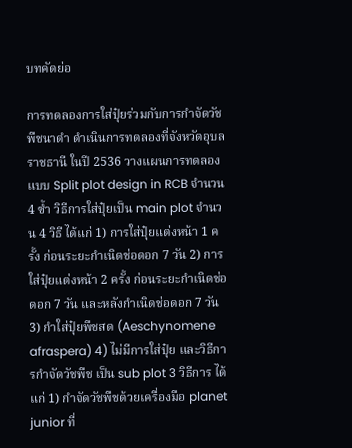บทคัดย่อ

การทดลองการใส่ปุ๋ยร่วมกับการกำจัดวัชพืชนาดำ ดำเนินการทดลองที่จังหวัดอุบลราชธานี ในปี 2536 วางแผนการทดลองแบบ Split plot design in RCB จำนวน 4 ซ้ำ วิธีการใส่ปุ๋ยเป็น main plot จำนวน 4 วิธี ได้แก่ 1) การใส่ปุ๋ยแต่งหน้า 1 ครั้ง ก่อนระยะกำเนิดช่อดอก 7 วัน 2) การใส่ปุ๋ยแต่งหน้า 2 ครั้ง ก่อนระยะกำเนิดช่อดอก 7 วัน และหลังกำเนิดช่อดอก 7 วัน 3) กำใส่ปุ๋ยพืชสด (Aeschynomene afraspera) 4) ไม่มีการใส่ปุ๋ย และวิธีการกำจัดวัชพืช เป็น sub plot 3 วิธีการ ได้แก่ 1) กำจัดวัชพืชด้วยเครื่องมือ planet junior ที่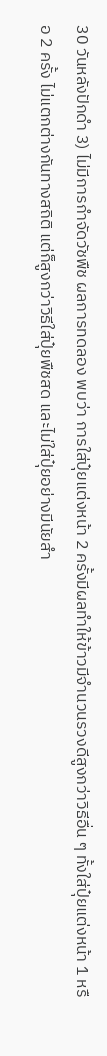30 วันหลังปักดำ 3) ไม่มีการกำจัดวัชพืช ผลการทดลอง พบว่า การใส่ปุ๋ยแต่งหน้า 2 ครั้งมีผลทำให้ข้าวมีจำนวนรวงดีสูงกว่าวิธีอื่น ๆ ทั้งใส่ปุ๋ยแต่งหน้า 1 หรือ 2 ครั้ง ไม่แตกต่างกันทางสถิติ แต่ก็สูงกว่าวิธีใส่ปุ๋ยพืชสด และไม่ใส่ปุ๋ยอย่างมีนัยสำ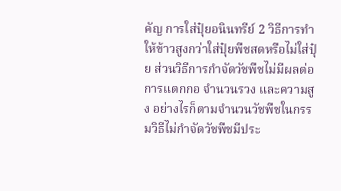คัญ การใส่ปุ๋ยอนินทรีย์ 2 วิธีการทำให้ข้าวสูงกว่าใส่ปุ๋ยพืชสดหรือไม่ใส่ปุ๋ย ส่วนวิธีการกำจัดวัชพืชไม่มีผลต่อการแตกกอ จำนวนรวง และความสูง อย่างไรก็ตามจำนวนวัชพืชในกรรมวิธีไม่กำจัดวัชพืชมีประ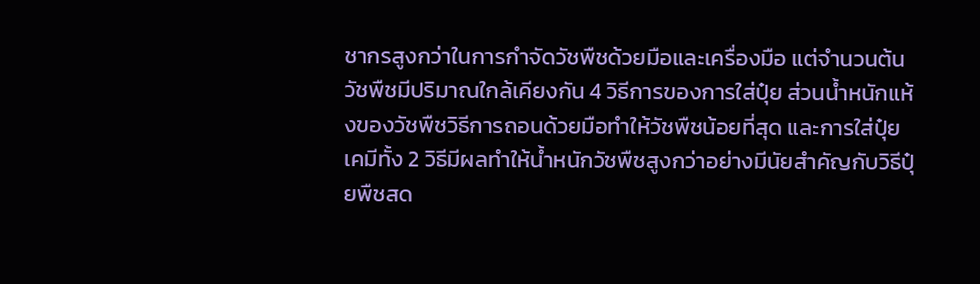ชากรสูงกว่าในการกำจัดวัชพืชด้วยมือและเครื่องมือ แต่จำนวนต้นวัชพืชมีปริมาณใกล้เคียงกัน 4 วิธีการของการใส่ปุ๋ย ส่วนน้ำหนักแห้งของวัชพืชวิธีการถอนด้วยมือทำให้วัชพืชน้อยที่สุด และการใส่ปุ๋ยเคมีทั้ง 2 วิธีมีผลทำให้น้ำหนักวัชพืชสูงกว่าอย่างมีนัยสำคัญกับวิธีปุ๋ยพืชสด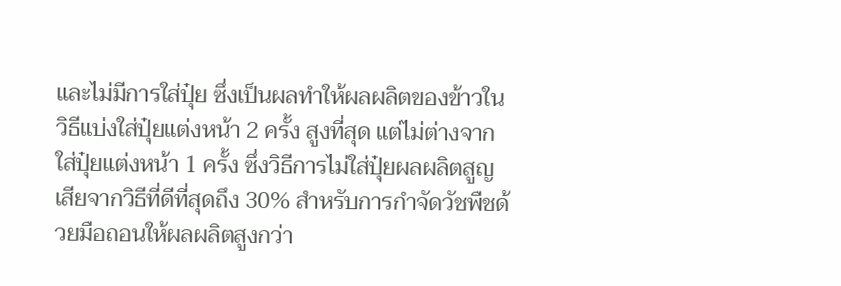และไม่มีการใส่ปุ๋ย ซึ่งเป็นผลทำให้ผลผลิตของข้าวในวิธีแบ่งใส่ปุ๋ยแต่งหน้า 2 ครั้ง สูงที่สุด แต่ไม่ต่างจากใส่ปุ๋ยแต่งหน้า 1 ครั้ง ซึ่งวิธีการไม่ใส่ปุ๋ยผลผลิตสูญเสียจากวิธีที่ดีที่สุดถึง 30% สำหรับการกำจัดวัชพืชด้วยมือถอนให้ผลผลิตสูงกว่า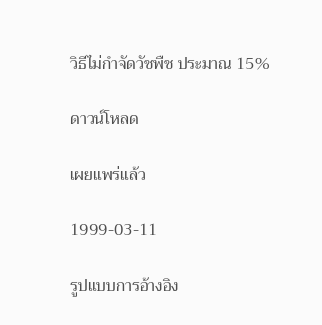วิธีไม่กำจัดวัชพืช ประมาณ 15%

ดาวน์โหลด

เผยแพร่แล้ว

1999-03-11

รูปแบบการอ้างอิง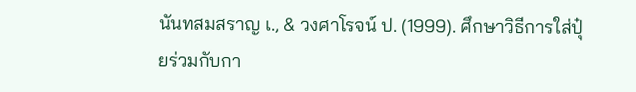นันทสมสราญ เ., & วงศาโรจน์ ป. (1999). ศึกษาวิธีการใส่ปุ๋ยร่วมกับกา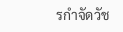รกำจัดวัช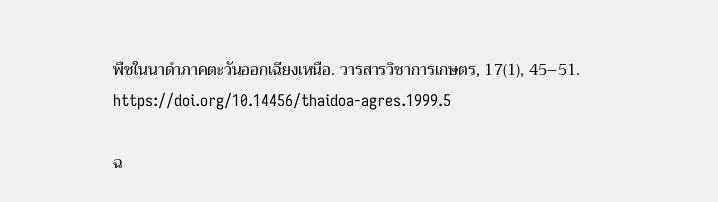พืชในนาดำภาคตะวันออกเฉียงเหนือ. วารสารวิชาการเกษตร, 17(1), 45–51. https://doi.org/10.14456/thaidoa-agres.1999.5

ฉ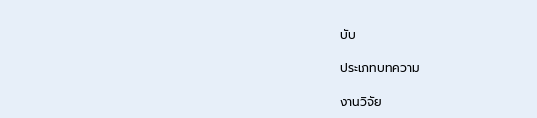บับ

ประเภทบทความ

งานวิจัย